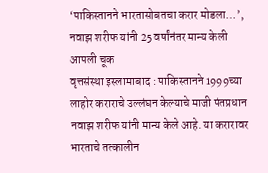‘पाकिस्तानने भारतासोबतचा करार मोडला…’, नवाझ शरीफ यांनी 25 वर्षांनंतर मान्य केली आपली चूक
वृत्तसंस्था इस्लामाबाद : पाकिस्तानने 1999च्या लाहोर कराराचे उल्लंघन केल्याचे माजी पंतप्रधान नवाझ शरीफ यांनी मान्य केले आहे. या करारावर भारताचे तत्कालीन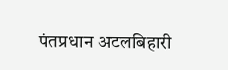पंतप्रधान अटलबिहारी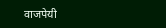वाजपेयी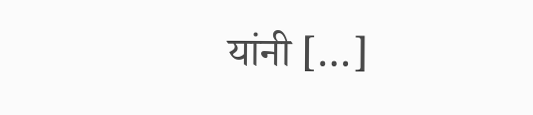यांनी […]